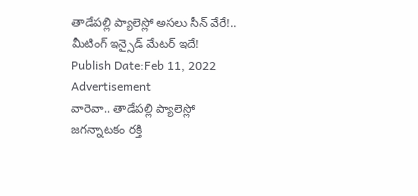తాడేపల్లి ప్యాలెస్లో అసలు సీన్ వేరే!.. మీటింగ్ ఇన్సైడ్ మేటర్ ఇదే!
Publish Date:Feb 11, 2022
Advertisement
వారెవా.. తాడేపల్లి ప్యాలెస్లో జగన్నాటకం రక్తి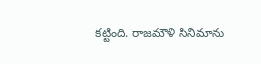కట్టింది. రాజమౌళి సినిమాను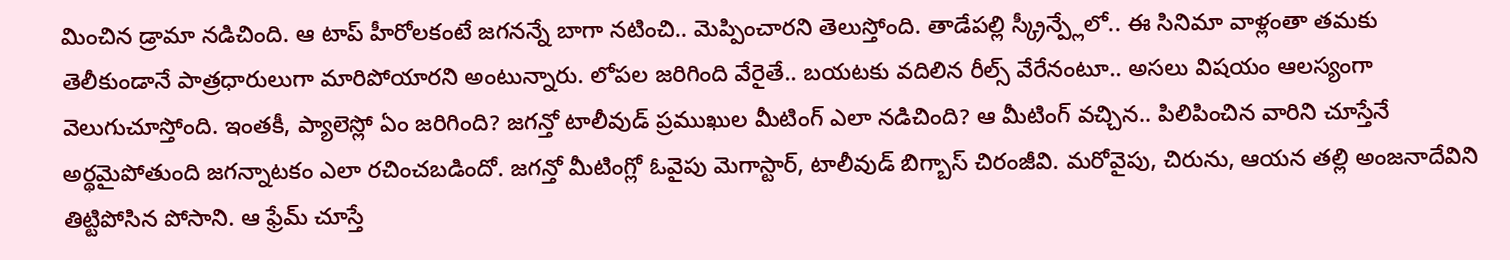మించిన డ్రామా నడిచింది. ఆ టాప్ హీరోలకంటే జగనన్నే బాగా నటించి.. మెప్పించారని తెలుస్తోంది. తాడేపల్లి స్క్రీన్ప్లేలో.. ఈ సినిమా వాళ్లంతా తమకు తెలీకుండానే పాత్రధారులుగా మారిపోయారని అంటున్నారు. లోపల జరిగింది వేరైతే.. బయటకు వదిలిన రీల్స్ వేరేనంటూ.. అసలు విషయం ఆలస్యంగా వెలుగుచూస్తోంది. ఇంతకీ, ప్యాలెస్లో ఏం జరిగింది? జగన్తో టాలీవుడ్ ప్రముఖుల మీటింగ్ ఎలా నడిచింది? ఆ మీటింగ్ వచ్చిన.. పిలిపించిన వారిని చూస్తేనే అర్థమైపోతుంది జగన్నాటకం ఎలా రచించబడిందో. జగన్తో మీటింగ్లో ఓవైపు మెగాస్టార్, టాలీవుడ్ బిగ్బాస్ చిరంజీవి. మరోవైపు, చిరును, ఆయన తల్లి అంజనాదేవిని తిట్టిపోసిన పోసాని. ఆ ఫ్రేమ్ చూస్తే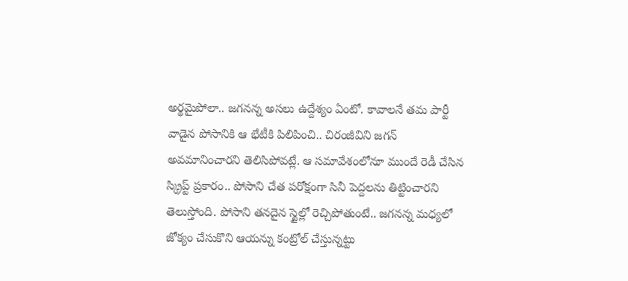అర్థమైపోలా.. జగనన్న అసలు ఉద్దేశ్యం ఏంటో. కావాలనే తమ పార్టీ వాడైన పోసానికి ఆ భేటీకి పిలిపించి.. చిరంజీవిని జగన్ అవమానించారని తెలిసిపోవట్లే. ఆ సమావేశంలోనూ ముందే రెడీ చేసిన స్క్రిప్ట్ ప్రకారం.. పోసాని చేత పరోక్షంగా సినీ పెద్దలను తిట్టించారని తెలుస్తోంది. పోసాని తనదైన స్టైల్లో రెచ్చిపోతుంటే.. జగనన్న మధ్యలో జోక్యం చేసుకొని ఆయన్ను కంట్రోల్ చేస్తున్నట్టు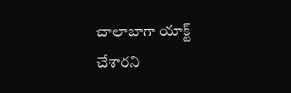చాలాబాగా యాక్ట్ చేశారని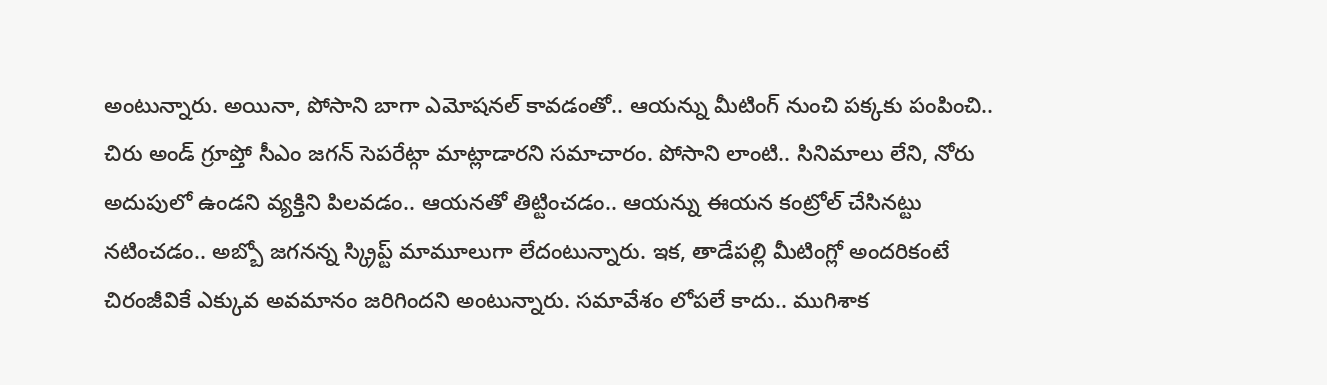అంటున్నారు. అయినా, పోసాని బాగా ఎమోషనల్ కావడంతో.. ఆయన్ను మీటింగ్ నుంచి పక్కకు పంపించి.. చిరు అండ్ గ్రూప్తో సీఎం జగన్ సెపరేట్గా మాట్లాడారని సమాచారం. పోసాని లాంటి.. సినిమాలు లేని, నోరు అదుపులో ఉండని వ్యక్తిని పిలవడం.. ఆయనతో తిట్టించడం.. ఆయన్ను ఈయన కంట్రోల్ చేసినట్టు నటించడం.. అబ్బో జగనన్న స్క్రిప్ట్ మామూలుగా లేదంటున్నారు. ఇక, తాడేపల్లి మీటింగ్లో అందరికంటే చిరంజీవికే ఎక్కువ అవమానం జరిగిందని అంటున్నారు. సమావేశం లోపలే కాదు.. ముగిశాక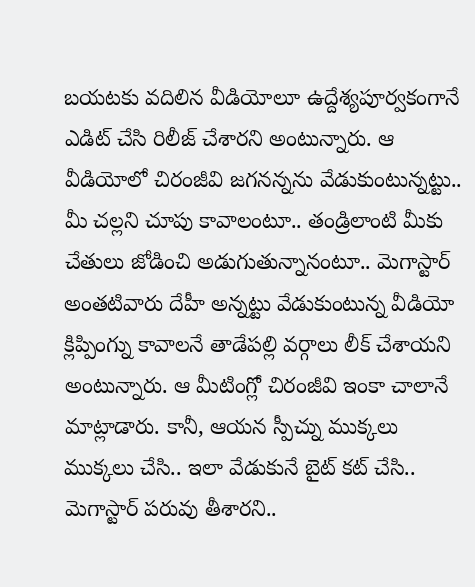బయటకు వదిలిన వీడియోలూ ఉద్దేశ్యపూర్వకంగానే ఎడిట్ చేసి రిలీజ్ చేశారని అంటున్నారు. ఆ వీడియోలో చిరంజీవి జగనన్నను వేడుకుంటున్నట్టు.. మీ చల్లని చూపు కావాలంటూ.. తండ్రిలాంటి మీకు చేతులు జోడించి అడుగుతున్నానంటూ.. మెగాస్టార్ అంతటివారు దేహీ అన్నట్టు వేడుకుంటున్న వీడియో క్లిప్పింగ్ను కావాలనే తాడేపల్లి వర్గాలు లీక్ చేశాయని అంటున్నారు. ఆ మీటింగ్లో చిరంజీవి ఇంకా చాలానే మాట్లాడారు. కానీ, ఆయన స్పీచ్ను ముక్కలు ముక్కలు చేసి.. ఇలా వేడుకునే బైట్ కట్ చేసి.. మెగాస్టార్ పరువు తీశారని..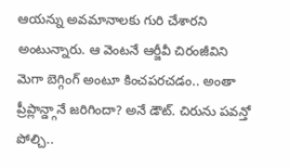ఆయన్ను అవమానాలకు గురి చేశారని అంటున్నారు. ఆ వెంటనే ఆర్జీవీ చిరంజీవిని మెగా బెగ్గింగ్ అంటూ కించపరచడం.. అంతా ప్రీప్లాన్డ్గానే జరిగిందా? అనే డౌట్. చిరును పవన్తో పోల్చి..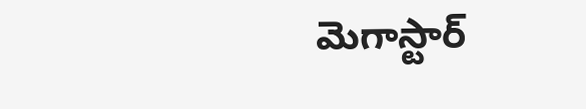మెగాస్టార్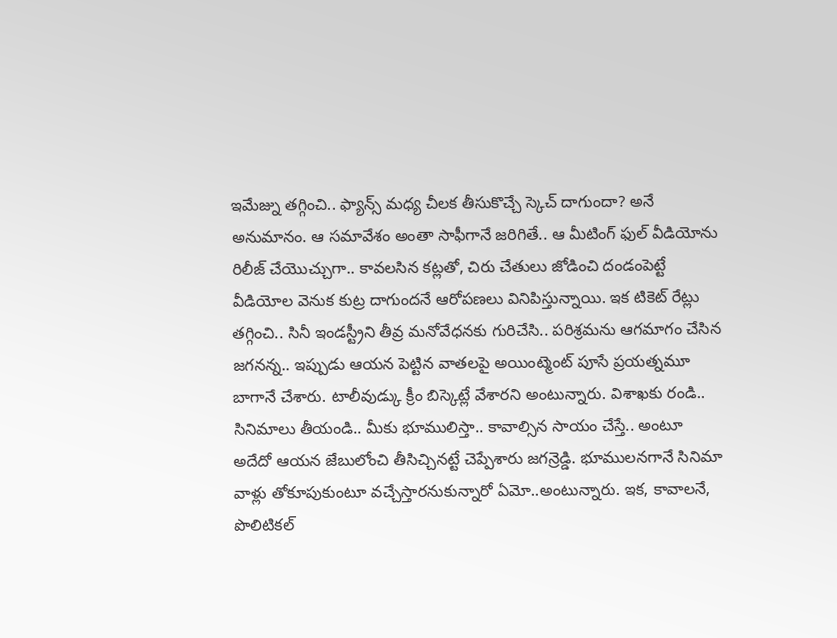ఇమేజ్ను తగ్గించి.. ఫ్యాన్స్ మధ్య చీలక తీసుకొచ్చే స్కెచ్ దాగుందా? అనే అనుమానం. ఆ సమావేశం అంతా సాఫీగానే జరిగితే.. ఆ మీటింగ్ ఫుల్ వీడియోను రిలీజ్ చేయొచ్చుగా.. కావలసిన కట్లతో, చిరు చేతులు జోడించి దండంపెట్టే వీడియోల వెనుక కుట్ర దాగుందనే ఆరోపణలు వినిపిస్తున్నాయి. ఇక టికెట్ రేట్లు తగ్గించి.. సినీ ఇండస్ట్రీని తీవ్ర మనోవేధనకు గురిచేసి.. పరిశ్రమను ఆగమాగం చేసిన జగనన్న.. ఇప్పుడు ఆయన పెట్టిన వాతలపై అయింట్మెంట్ పూసే ప్రయత్నమూ బాగానే చేశారు. టాలీవుడ్కు క్రీం బిస్కెట్లే వేశారని అంటున్నారు. విశాఖకు రండి.. సినిమాలు తీయండి.. మీకు భూములిస్తా.. కావాల్సిన సాయం చేస్తే.. అంటూ అదేదో ఆయన జేబులోంచి తీసిచ్చినట్టే చెప్పేశారు జగన్రెడ్డి. భూములనగానే సినిమా వాళ్లు తోకూపుకుంటూ వచ్చేస్తారనుకున్నారో ఏమో..అంటున్నారు. ఇక, కావాలనే, పొలిటికల్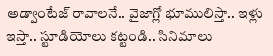అడ్వాంటేజ్ రావాలనే.. వైజాగ్లో భూములిస్తా.. ఇళ్లు ఇస్తా.. స్టూడియోలు కట్టండి.. సినిమాలు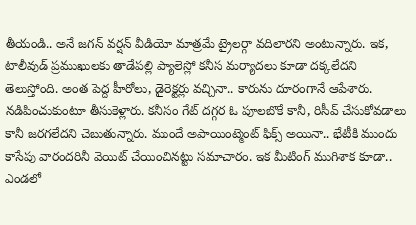తీయండి.. అనే జగన్ వర్షన్ వీడియో మాత్రమే ట్రైలర్గా వదిలారని అంటున్నారు. ఇక, టాలీవుడ్ ప్రముఖులకు తాడేపల్లి ప్యాలెస్లో కనీస మర్యాదలు కూడా దక్కలేదని తెలుస్తోంది. అంత పెద్ద హీరోలు, డైరెక్టర్లు వచ్చినా.. కారును దూరంగానే ఆపేశారు. నడిపించుకుంటూ తీసుకెళ్లారు. కనీసం గేట్ దగ్గర ఓ పూలబొకే కానీ, రిసీవ్ చేసుకోవడాలు కానీ జరగలేదని చెబుతున్నారు. ముందే అపాయింట్మెంట్ ఫిక్స్ అయినా.. భేటీకి ముందు కాసేపు వారందరినీ వెయిట్ చేయించినట్టు సమాచారం. ఇక మీటింగ్ ముగిశాక కూడా.. ఎండలో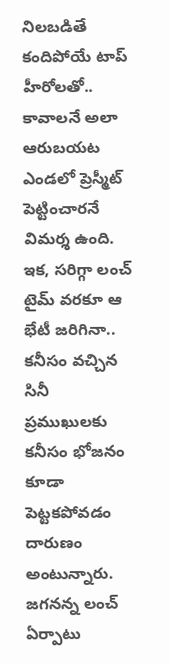నిలబడితే కందిపోయే టాప్ హీరోలతో.. కావాలనే అలా ఆరుబయట ఎండలో ప్రెస్మీట్ పెట్టించారనే విమర్శ ఉంది. ఇక, సరిగ్గా లంచ్ టైమ్ వరకూ ఆ భేటీ జరిగినా.. కనీసం వచ్చిన సినీ ప్రముఖులకు కనీసం భోజనం కూడా పెట్టకపోవడం దారుణం అంటున్నారు. జగనన్న లంచ్ ఏర్పాటు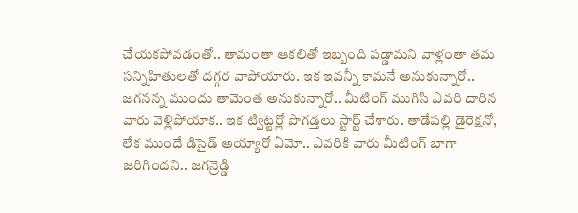చేయకపోవడంతో.. తామంతా ఆకలితో ఇబ్బంది పడ్డామని వాళ్లంతా తమ సన్నిహితులతో దగ్గర వాపోయారు. ఇక ఇవన్నీ కామనే అనుకున్నారో.. జగనన్న ముందు తామెంత అనుకున్నారో.. మీటింగ్ ముగిసి ఎవరి దారిన వారు వెళ్లిపోయాక.. ఇక ట్విట్టర్లో పొగడ్తలు స్టార్ట్ చేశారు. తాడేపల్లి డైరెక్షనో, లేక ముందే డిసైడ్ అయ్యారో ఏమో.. ఎవరికి వారు మీటింగ్ బాగా జరిగిందని.. జగన్రెడ్డి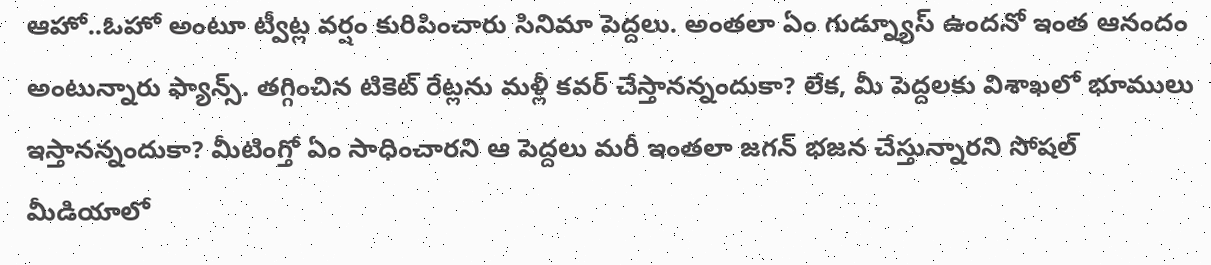ఆహో..ఓహో అంటూ ట్వీట్ల వర్షం కురిపించారు సినిమా పెద్దలు. అంతలా ఏం గుడ్న్యూస్ ఉందనో ఇంత ఆనందం అంటున్నారు ఫ్యాన్స్. తగ్గించిన టికెట్ రేట్లను మళ్లీ కవర్ చేస్తానన్నందుకా? లేక, మీ పెద్దలకు విశాఖలో భూములు ఇస్తానన్నందుకా? మీటింగ్తో ఏం సాధించారని ఆ పెద్దలు మరీ ఇంతలా జగన్ భజన చేస్తున్నారని సోషల్ మీడియాలో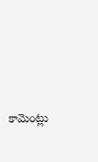కామెంట్లు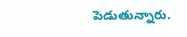పెడుతున్నారు.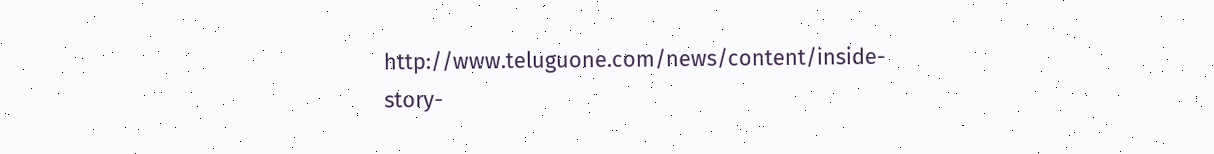http://www.teluguone.com/news/content/inside-story-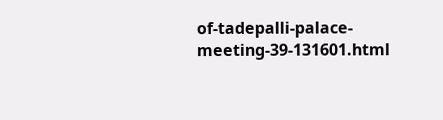of-tadepalli-palace-meeting-39-131601.html